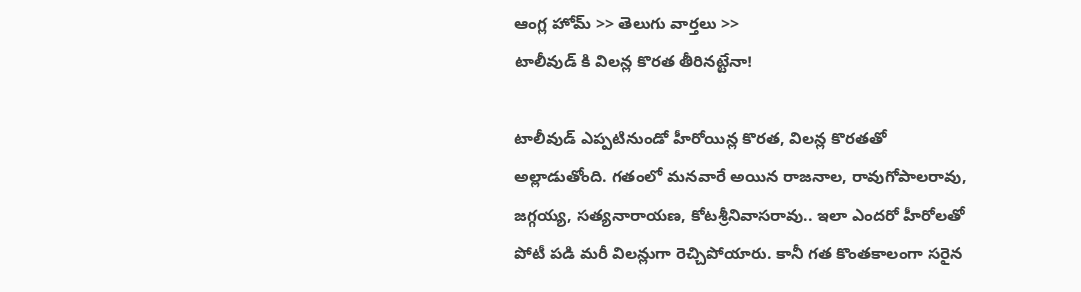ఆంగ్ల హోమ్ >> తెలుగు వార్తలు >>
టాలీవుడ్ కి విలన్ల కొరత తీరినట్టేనా!

టాలీవుడ్ ఎప్పటినుండో హీరోయిన్ల కొరత, విలన్ల కొరతతో అల్లాడుతోంది. గతంలో మనవారే అయిన రాజనాల, రావుగోపాలరావు, జగ్గయ్య, సత్యనారాయణ, కోటశ్రీనివాసరావు.. ఇలా ఎందరో హీరోలతో పోటీ పడి మరీ విలన్లుగా రెచ్చిపోయారు. కానీ గత కొంతకాలంగా సరైన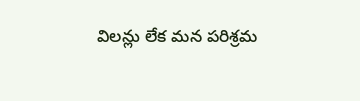విలన్లు లేక మన పరిశ్రమ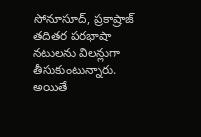సోనూసూద్, ప్రకాష్రాజ్ తదితర పరభాషా నటులను విలన్లుగా తీసుకుంటున్నారు. అయితే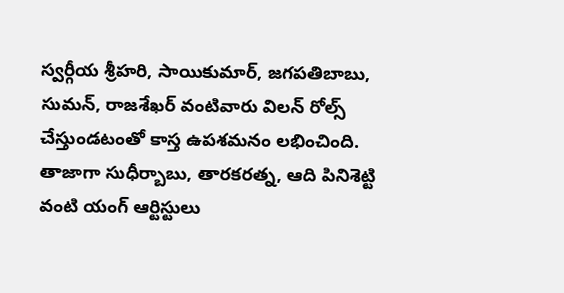స్వర్గీయ శ్రీహరి, సాయికుమార్, జగపతిబాబు, సుమన్, రాజశేఖర్ వంటివారు విలన్ రోల్స్ చేస్తుండటంతో కాస్త ఉపశమనం లభించింది. తాజాగా సుధీర్బాబు, తారకరత్న, ఆది పినిశెట్టి వంటి యంగ్ ఆర్టిస్టులు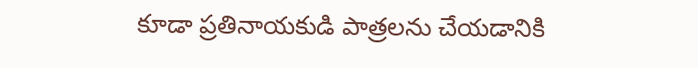కూడా ప్రతినాయకుడి పాత్రలను చేయడానికి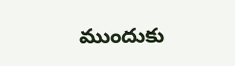ముందుకు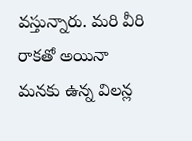వస్తున్నారు. మరి వీరి రాకతో అయినా మనకు ఉన్న విలన్ల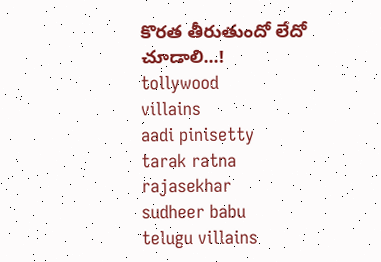కొరత తీరుతుందో లేదో చూడాలి...!
tollywood
villains
aadi pinisetty
tarak ratna
rajasekhar
sudheer babu
telugu villains